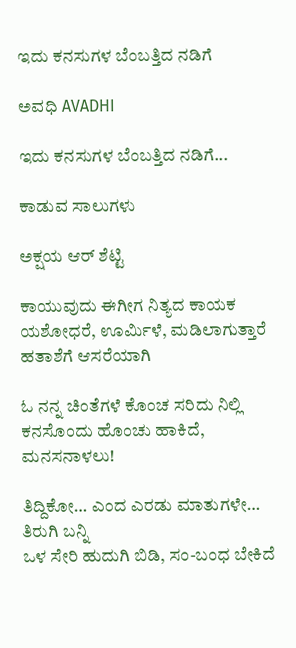ಇದು ಕನಸುಗಳ ಬೆಂಬತ್ತಿದ ನಡಿಗೆ‍

ಅವಧಿ AVADHI

ಇದು ಕನಸುಗಳ ಬೆಂಬತ್ತಿದ ನಡಿಗೆ...

ಕಾಡುವ ಸಾಲುಗಳು

ಅಕ್ಷಯ ಆರ್ ಶೆಟ್ಟಿ

ಕಾಯುವುದು ಈಗೀಗ ನಿತ್ಯದ ಕಾಯಕ
ಯಶೋಧರೆ, ಊರ್ಮಿಳೆ, ಮಡಿಲಾಗುತ್ತಾರೆ ಹತಾಶೆಗೆ ಆಸರೆಯಾಗಿ

ಓ ನನ್ನ ಚಿಂತೆಗಳೆ ಕೊಂಚ ಸರಿದು ನಿಲ್ಲಿ
ಕನಸೊಂದು ಹೊಂಚು ಹಾಕಿದೆ, ಮನಸನಾಳಲು!

ತಿದ್ದಿಕೋ… ಎಂದ ಎರಡು ಮಾತುಗಳೇ… ತಿರುಗಿ ಬನ್ನಿ
ಒಳ ಸೇರಿ ಹುದುಗಿ ಬಿಡಿ, ಸಂ-ಬಂಧ ಬೇಕಿದೆ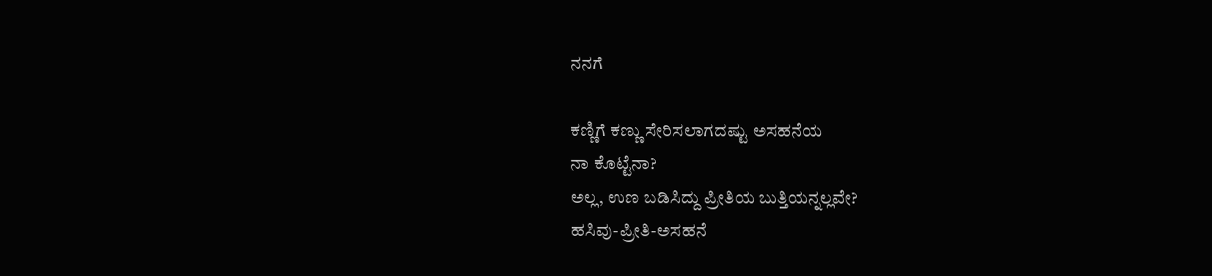ನನಗೆ

ಕಣ್ಣಿಗೆ ಕಣ್ಣು ಸೇರಿಸಲಾಗದಷ್ಟು ಅಸಹನೆಯ
ನಾ ಕೊಟ್ಟೆನಾ?
ಅಲ್ಲ, ಉಣ ಬಡಿಸಿದ್ದು ಪ್ರೀತಿಯ ಬುತ್ತಿಯನ್ನಲ್ಲವೇ?
ಹಸಿವು-ಪ್ರೀತಿ-ಅಸಹನೆ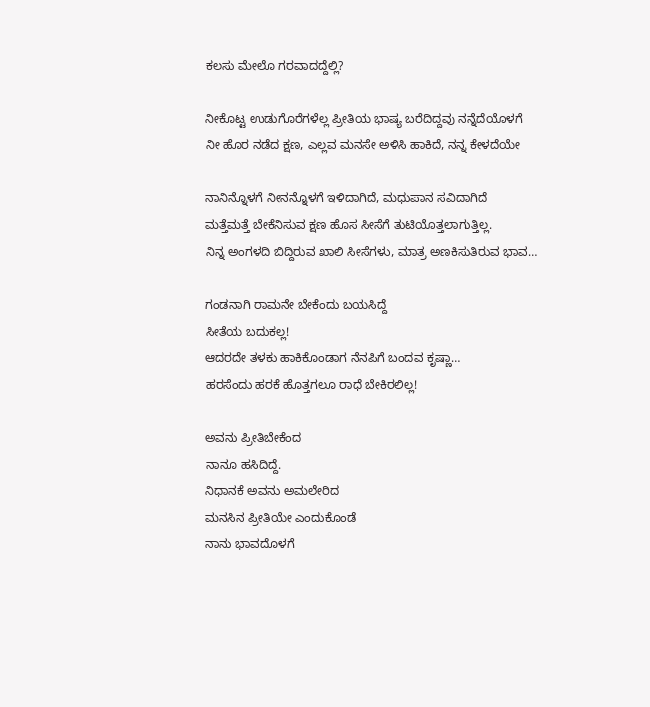ಕಲಸು ಮೇಲೊ ಗರವಾದದ್ದೆಲ್ಲಿ?

ನೀಕೊಟ್ಟ ಉಡುಗೊರೆಗಳೆಲ್ಲ ಪ್ರೀತಿಯ ಭಾಷ್ಯ ಬರೆದಿದ್ದವು ನನ್ನೆದೆಯೊಳಗೆ
ನೀ ಹೊರ ನಡೆದ ಕ್ಷಣ, ಎಲ್ಲವ ಮನಸೇ ಅಳಿಸಿ ಹಾಕಿದೆ, ನನ್ನ ಕೇಳದೆಯೇ

ನಾನಿನ್ನೊಳಗೆ ನೀನನ್ನೊಳಗೆ ಇಳಿದಾಗಿದೆ, ಮಧುಪಾನ ಸವಿದಾಗಿದೆ
ಮತ್ತೆಮತ್ತೆ ಬೇಕೆನಿಸುವ ಕ್ಷಣ ಹೊಸ ಸೀಸೆಗೆ ತುಟಿಯೊತ್ತಲಾಗುತ್ತಿಲ್ಲ.
ನಿನ್ನ ಅಂಗಳದಿ ಬಿದ್ದಿರುವ ಖಾಲಿ ಸೀಸೆಗಳು, ಮಾತ್ರ ಅಣಕಿಸುತಿರುವ ಭಾವ…

ಗಂಡನಾಗಿ ರಾಮನೇ ಬೇಕೆಂದು ಬಯಸಿದ್ದೆ
ಸೀತೆಯ ಬದುಕಲ್ಲ!
ಆದರದೇ ತಳಕು ಹಾಕಿಕೊಂಡಾಗ ನೆನಪಿಗೆ ಬಂದವ ಕೃಷ್ಣಾ…
ಹರಸೆಂದು ಹರಕೆ ಹೊತ್ತಗಲೂ ರಾಧೆ ಬೇಕಿರಲಿಲ್ಲ!

ಅವನು ಪ್ರೀತಿಬೇಕೆಂದ
ನಾನೂ ಹಸಿದಿದ್ದೆ.
ನಿಧಾನಕೆ ಅವನು ಅಮಲೇರಿದ
ಮನಸಿನ ಪ್ರೀತಿಯೇ ಎಂದುಕೊಂಡೆ
ನಾನು ಭಾವದೊಳಗೆ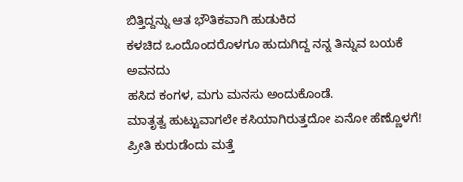ಬಿತ್ತಿದ್ದನ್ನು ಆತ ಭೌತಿಕವಾಗಿ ಹುಡುಕಿದ
ಕಳಚಿದ ಒಂದೊಂದರೊಳಗೂ ಹುದುಗಿದ್ದ ನನ್ನ ತಿನ್ನುವ ಬಯಕೆ ಅವನದು
ಹಸಿದ ಕಂಗಳ, ಮಗು ಮನಸು ಅಂದುಕೊಂಡೆ.
ಮಾತೃತ್ವ ಹುಟ್ಟುವಾಗಲೇ ಕಸಿಯಾಗಿರುತ್ತದೋ ಏನೋ ಹೆಣ್ಣೊಳಗೆ!
ಪ್ರೀತಿ ಕುರುಡೆಂದು ಮತ್ತೆ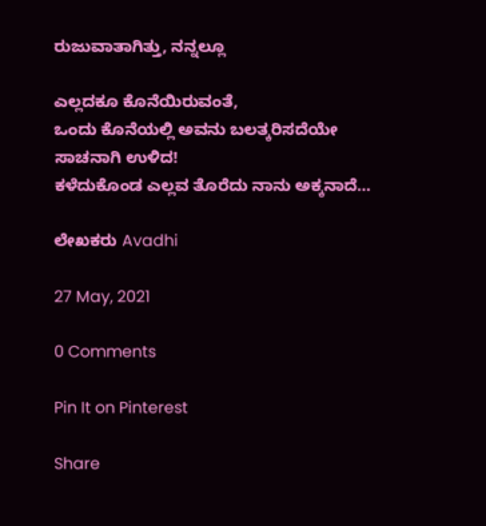ರುಜುವಾತಾಗಿತ್ತು, ನನ್ನಲ್ಲೂ

ಎಲ್ಲದಕೂ ಕೊನೆಯಿರುವಂತೆ,
ಒಂದು ಕೊನೆಯಲ್ಲಿ ಅವನು ಬಲತ್ಕರಿಸದೆಯೇ ಸಾಚನಾಗಿ ಉಳಿದ!
ಕಳೆದುಕೊಂಡ ಎಲ್ಲವ ತೊರೆದು ನಾನು ಅಕ್ಕನಾದೆ…

ಲೇಖಕರು Avadhi

27 May, 2021

0 Comments

Pin It on Pinterest

Share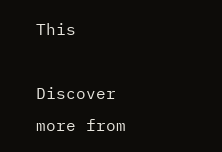This

Discover more from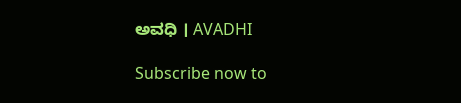ಅವಧಿ । AVADHI

Subscribe now to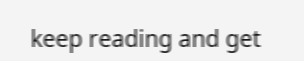keep reading and get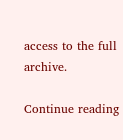access to the full archive.

Continue reading